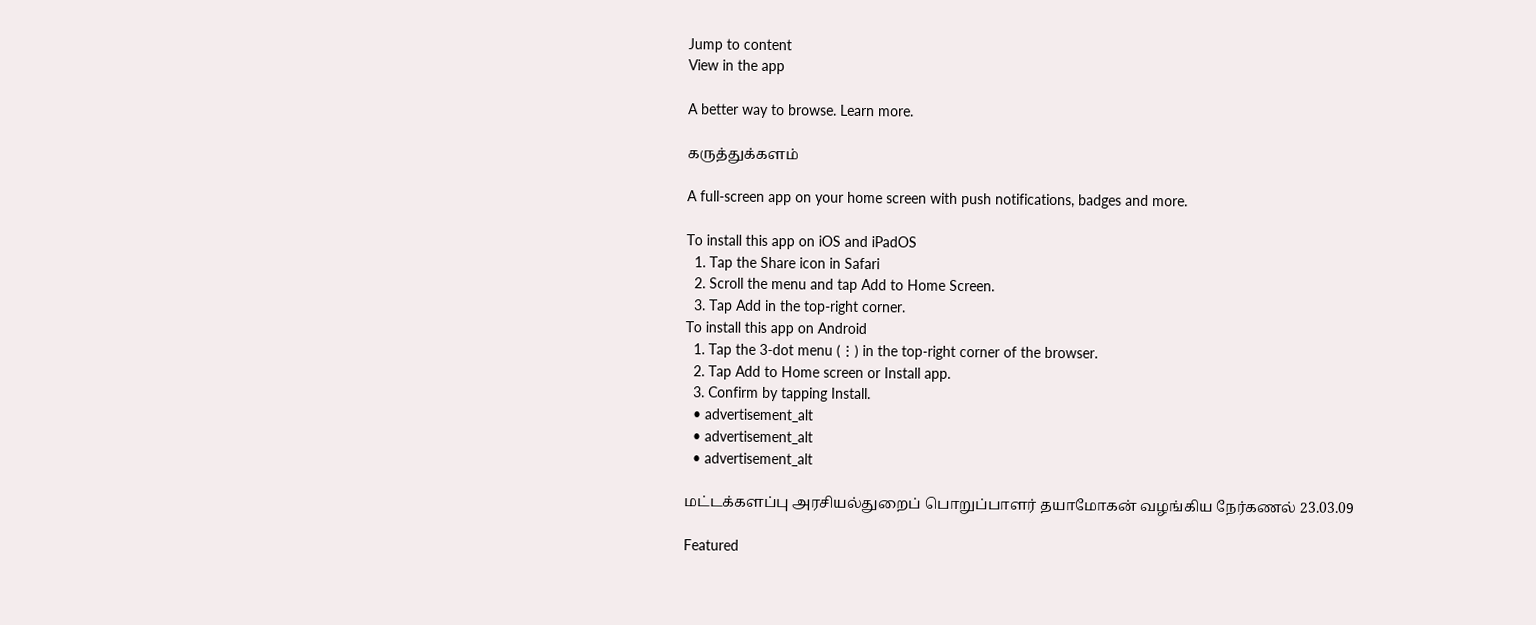Jump to content
View in the app

A better way to browse. Learn more.

கருத்துக்களம்

A full-screen app on your home screen with push notifications, badges and more.

To install this app on iOS and iPadOS
  1. Tap the Share icon in Safari
  2. Scroll the menu and tap Add to Home Screen.
  3. Tap Add in the top-right corner.
To install this app on Android
  1. Tap the 3-dot menu (⋮) in the top-right corner of the browser.
  2. Tap Add to Home screen or Install app.
  3. Confirm by tapping Install.
  • advertisement_alt
  • advertisement_alt
  • advertisement_alt

மட்டக்களப்பு அரசியல்துறைப் பொறுப்பாளர் தயாமோகன் வழங்கிய நேர்கணல் 23.03.09

Featured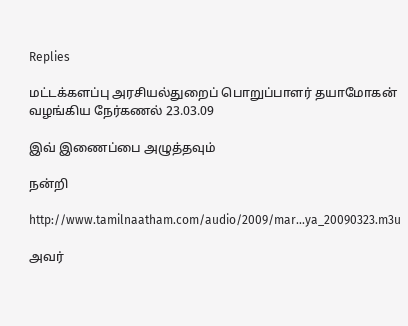Replies

மட்டக்களப்பு அரசியல்துறைப் பொறுப்பாளர் தயாமோகன் வழங்கிய நேர்கணல் 23.03.09

இவ் இணைப்பை அழுத்தவும்

நன்றி

http://www.tamilnaatham.com/audio/2009/mar...ya_20090323.m3u

அவர்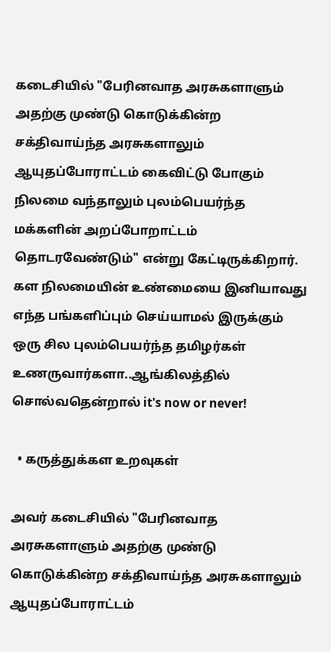கடைசியில் "பேரினவாத அரசுகளாளும் அதற்கு முண்டு கொடுக்கின்ற சக்திவாய்ந்த அரசுகளாலும் ஆயுதப்போராட்டம் கைவிட்டு போகும் நிலமை வந்தாலும் புலம்பெயர்ந்த மக்களின் அறப்போறாட்டம் தொடரவேண்டும்" என்று கேட்டிருக்கிறார். கள நிலமையின் உண்மையை இனியாவது எந்த பங்களிப்பும் செய்யாமல் இருக்கும் ஒரு சில புலம்பெயர்ந்த தமிழர்கள் உணருவார்களா..ஆங்கிலத்தில் சொல்வதென்றால் it's now or never!

  • கருத்துக்கள உறவுகள்

அவர் கடைசியில் "பேரினவாத அரசுகளாளும் அதற்கு முண்டு கொடுக்கின்ற சக்திவாய்ந்த அரசுகளாலும் ஆயுதப்போராட்டம்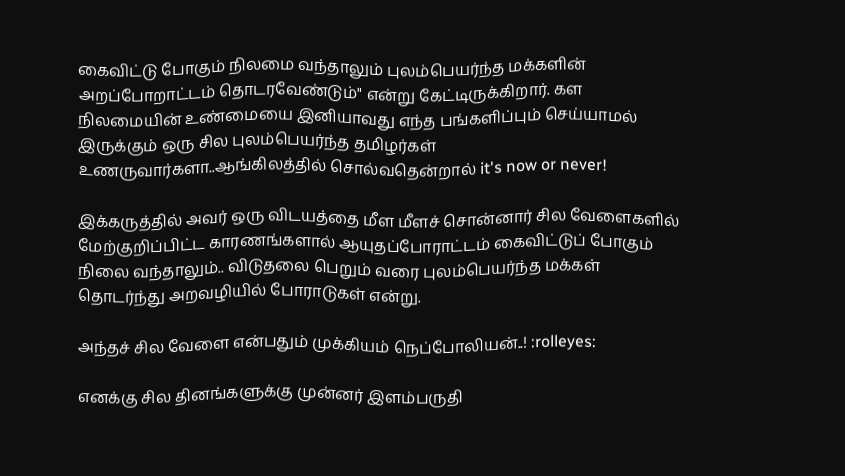கைவிட்டு போகும் நிலமை வந்தாலும் புலம்பெயர்ந்த மக்களின் அறப்போறாட்டம் தொடரவேண்டும்" என்று கேட்டிருக்கிறார். கள நிலமையின் உண்மையை இனியாவது எந்த பங்களிப்பும் செய்யாமல் இருக்கும் ஒரு சில புலம்பெயர்ந்த தமிழர்கள் உணருவார்களா..ஆங்கிலத்தில் சொல்வதென்றால் it's now or never!

இக்கருத்தில் அவர் ஒரு விடயத்தை மீள மீளச் சொன்னார் சில வேளைகளில் மேற்குறிப்பிட்ட காரணங்களால் ஆயுதப்போராட்டம் கைவிட்டுப் போகும் நிலை வந்தாலும்.. விடுதலை பெறும் வரை புலம்பெயர்ந்த மக்கள் தொடர்ந்து அறவழியில் போராடுகள் என்று.

அந்தச் சில வேளை என்பதும் முக்கியம் நெப்போலியன்..! :rolleyes:

எனக்கு சில தினங்களுக்கு முன்னர் இளம்பருதி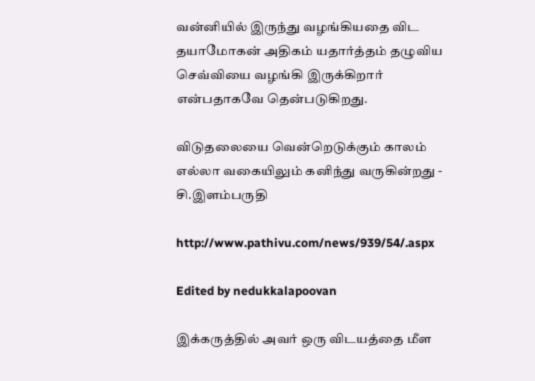வன்னியில் இருந்து வழங்கியதை விட தயாமோகன் அதிகம் யதார்த்தம் தழுவிய செவ்வியை வழங்கி இருக்கிறார் என்பதாகவே தென்படுகிறது.

விடுதலையை வென்றெடுக்கும் காலம் எல்லா வகையிலும் கனிந்து வருகின்றது - சி.இளம்பருதி

http://www.pathivu.com/news/939/54/.aspx

Edited by nedukkalapoovan

இக்கருத்தில் அவர் ஒரு விடயத்தை மீள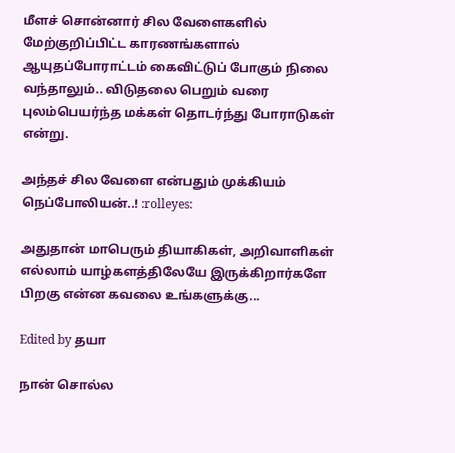மீளச் சொன்னார் சில வேளைகளில் மேற்குறிப்பிட்ட காரணங்களால் ஆயுதப்போராட்டம் கைவிட்டுப் போகும் நிலை வந்தாலும்.. விடுதலை பெறும் வரை புலம்பெயர்ந்த மக்கள் தொடர்ந்து போராடுகள் என்று.

அந்தச் சில வேளை என்பதும் முக்கியம் நெப்போலியன்..! :rolleyes:

அதுதான் மாபெரும் தியாகிகள், அறிவாளிகள் எல்லாம் யாழ்களத்திலேயே இருக்கிறார்களே பிறகு என்ன கவலை உங்களுக்கு...

Edited by தயா

நான் சொல்ல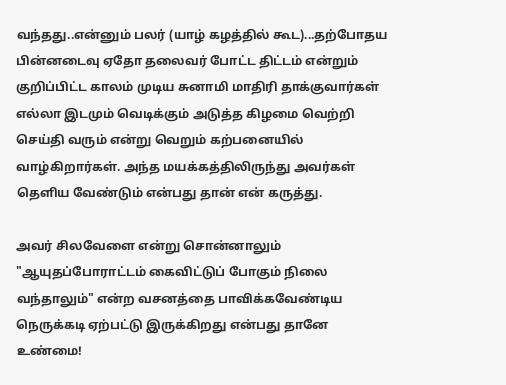வந்தது..என்னும் பலர் (யாழ் கழத்தில் கூட)...தற்போதய பின்னடைவு ஏதோ தலைவர் போட்ட திட்டம் என்றும் குறிப்பிட்ட காலம் முடிய சுனாமி மாதிரி தாக்குவார்கள் எல்லா இடமும் வெடிக்கும் அடுத்த கிழமை வெற்றி செய்தி வரும் என்று வெறும் கற்பனையில் வாழ்கிறார்கள். அந்த மயக்கத்திலிருந்து அவர்கள் தெளிய வேண்டும் என்பது தான் என் கருத்து.

அவர் சிலவேளை என்று சொன்னாலும் "ஆயுதப்போராட்டம் கைவிட்டுப் போகும் நிலை வந்தாலும்" என்ற வசனத்தை பாவிக்கவேண்டிய நெருக்கடி ஏற்பட்டு இருக்கிறது என்பது தானே உண்மை!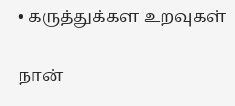• கருத்துக்கள உறவுகள்

நான்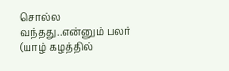சொல்ல வந்தது..என்னும் பலர் (யாழ் கழத்தில்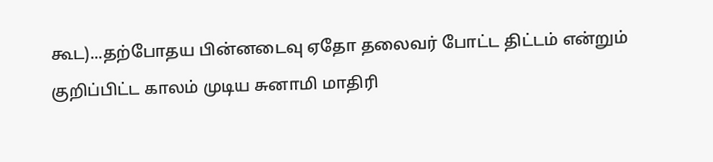கூட)...தற்போதய பின்னடைவு ஏதோ தலைவர் போட்ட திட்டம் என்றும் குறிப்பிட்ட காலம் முடிய சுனாமி மாதிரி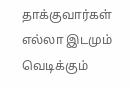தாக்குவார்கள் எல்லா இடமும் வெடிக்கும்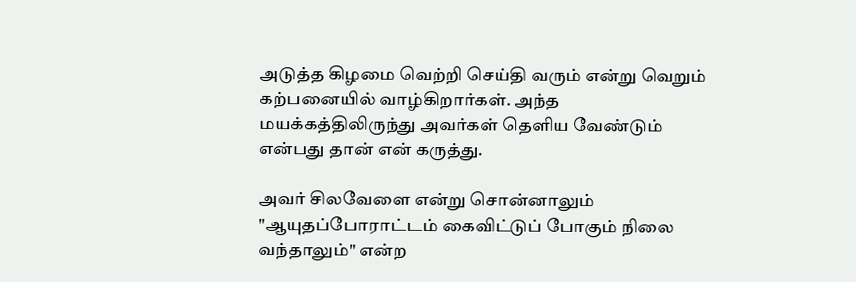அடுத்த கிழமை வெற்றி செய்தி வரும் என்று வெறும் கற்பனையில் வாழ்கிறார்கள். அந்த மயக்கத்திலிருந்து அவர்கள் தெளிய வேண்டும் என்பது தான் என் கருத்து.

அவர் சிலவேளை என்று சொன்னாலும் "ஆயுதப்போராட்டம் கைவிட்டுப் போகும் நிலை வந்தாலும்" என்ற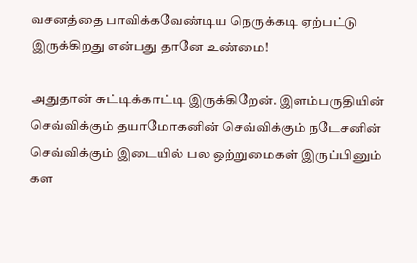வசனத்தை பாவிக்கவேண்டிய நெருக்கடி ஏற்பட்டு இருக்கிறது என்பது தானே உண்மை!

அதுதான் சுட்டிக்காட்டி இருக்கிறேன். இளம்பருதியின் செவ்விக்கும் தயாமோகனின் செவ்விக்கும் நடேசனின் செவ்விக்கும் இடையில் பல ஒற்றுமைகள் இருப்பினும் கள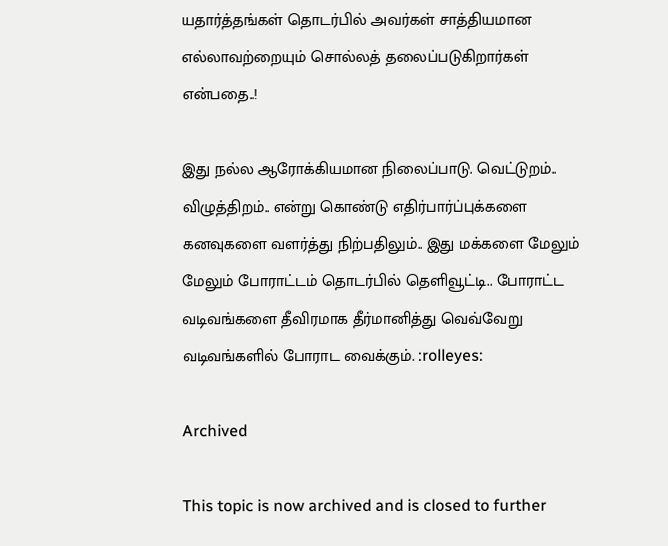யதார்த்தங்கள் தொடர்பில் அவர்கள் சாத்தியமான எல்லாவற்றையும் சொல்லத் தலைப்படுகிறார்கள் என்பதை..!

இது நல்ல ஆரோக்கியமான நிலைப்பாடு. வெட்டுறம்.. விழுத்திறம்.. என்று கொண்டு எதிர்பார்ப்புக்களை கனவுகளை வளர்த்து நிற்பதிலும்.. இது மக்களை மேலும் மேலும் போராட்டம் தொடர்பில் தெளிவூட்டி.. போராட்ட வடிவங்களை தீவிரமாக தீர்மானித்து வெவ்வேறு வடிவங்களில் போராட வைக்கும். :rolleyes:

Archived

This topic is now archived and is closed to further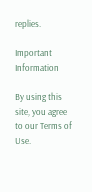replies.

Important Information

By using this site, you agree to our Terms of Use.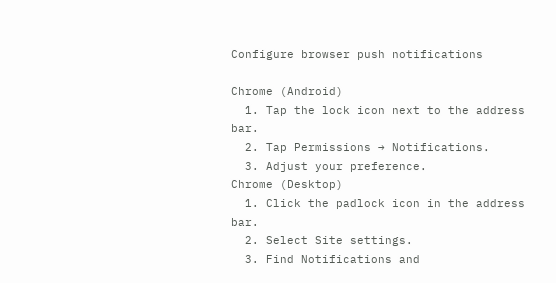Configure browser push notifications

Chrome (Android)
  1. Tap the lock icon next to the address bar.
  2. Tap Permissions → Notifications.
  3. Adjust your preference.
Chrome (Desktop)
  1. Click the padlock icon in the address bar.
  2. Select Site settings.
  3. Find Notifications and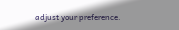adjust your preference.